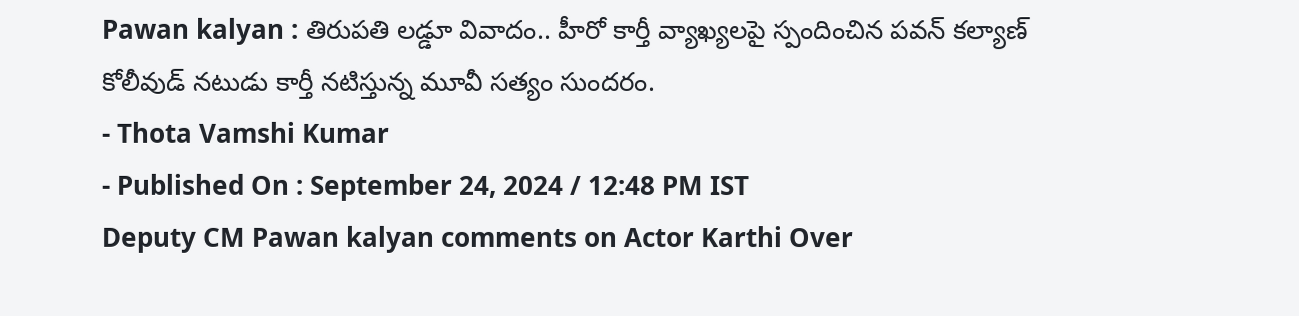Pawan kalyan : తిరుపతి లడ్డూ వివాదం.. హీరో కార్తీ వ్యాఖ్యలపై స్పందించిన పవన్ కల్యాణ్
కోలీవుడ్ నటుడు కార్తీ నటిస్తున్న మూవీ సత్యం సుందరం.
- Thota Vamshi Kumar
- Published On : September 24, 2024 / 12:48 PM IST
Deputy CM Pawan kalyan comments on Actor Karthi Over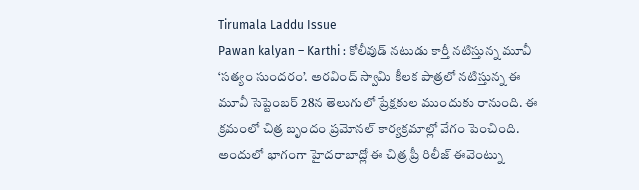Tirumala Laddu Issue
Pawan kalyan – Karthi : కోలీవుడ్ నటుడు కార్తీ నటిస్తున్న మూవీ ‘సత్యం సుందరం’. అరవింద్ స్వామి కీలక పాత్రలో నటిస్తున్న ఈ మూవీ సెప్టెంబర్ 28న తెలుగులో ప్రేక్షకుల ముందుకు రానుంది. ఈ క్రమంలో చిత్ర బృందం ప్రమోనల్ కార్యక్రమాల్లో వేగం పెంచింది. అందులో భాగంగా హైదరాబాద్లో ఈ చిత్ర ప్రీ రిలీజ్ ఈవెంట్ను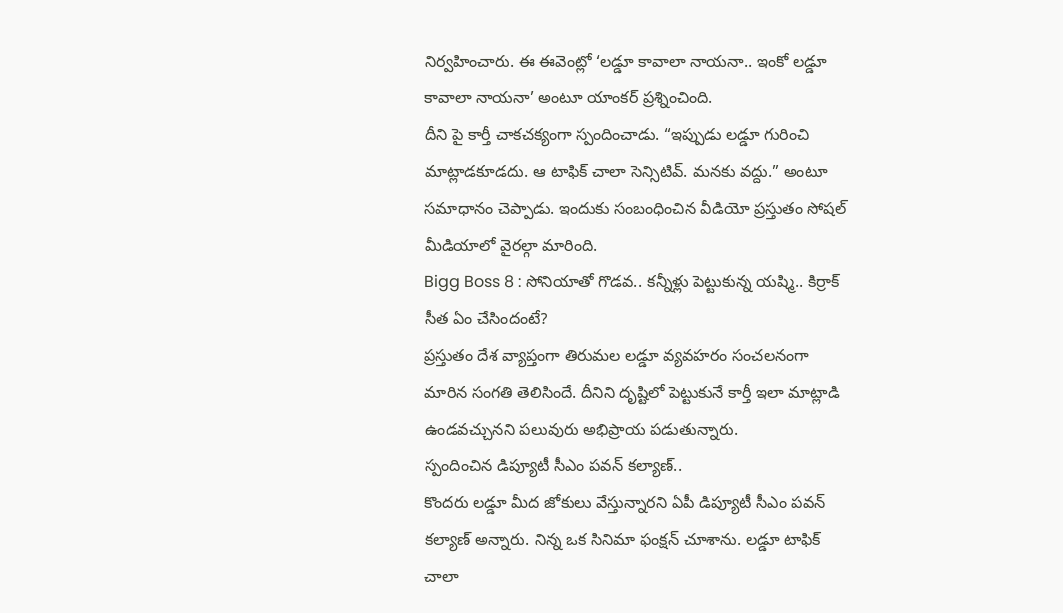నిర్వహించారు. ఈ ఈవెంట్లో ‘లడ్డూ కావాలా నాయనా.. ఇంకో లడ్డూ కావాలా నాయనా’ అంటూ యాంకర్ ప్రశ్నించింది.
దీని పై కార్తీ చాకచక్యంగా స్పందించాడు. “ఇప్పుడు లడ్డూ గురించి మాట్లాడకూడదు. ఆ టాఫిక్ చాలా సెన్సిటివ్. మనకు వద్దు.” అంటూ సమాధానం చెప్పాడు. ఇందుకు సంబంధించిన వీడియో ప్రస్తుతం సోషల్ మీడియాలో వైరల్గా మారింది.
Bigg Boss 8 : సోనియాతో గొడవ.. కన్నీళ్లు పెట్టుకున్న యష్మి.. కిర్రాక్ సీత ఏం చేసిందంటే?
ప్రస్తుతం దేశ వ్యాప్తంగా తిరుమల లడ్డూ వ్యవహరం సంచలనంగా మారిన సంగతి తెలిసిందే. దీనిని దృష్టిలో పెట్టుకునే కార్తీ ఇలా మాట్లాడి ఉండవచ్చునని పలువురు అభిప్రాయ పడుతున్నారు.
స్పందించిన డిప్యూటీ సీఎం పవన్ కల్యాణ్..
కొందరు లడ్డూ మీద జోకులు వేస్తున్నారని ఏపీ డిప్యూటీ సీఎం పవన్ కల్యాణ్ అన్నారు. నిన్న ఒక సినిమా ఫంక్షన్ చూశాను. లడ్డూ టాఫిక్ చాలా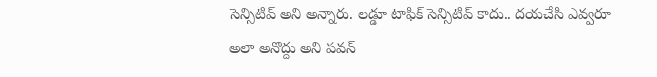సెన్సిటివ్ అని అన్నారు. లడ్డూ టాఫిక్ సెన్సిటివ్ కాదు.. దయచేసి ఎవ్వరూ అలా అనొద్దు అని పవన్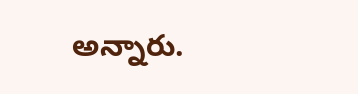అన్నారు.